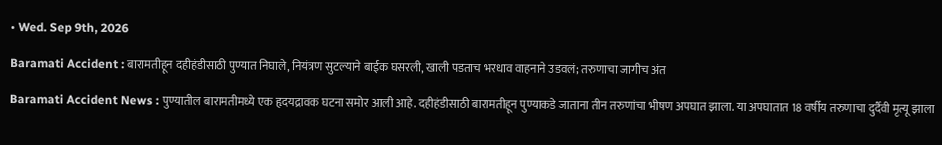• Wed. Sep 9th, 2026

Baramati Accident : बारामतीहून दहीहंडीसाठी पुण्यात निघाले, नियंत्रण सुटल्याने बाईक घसरली, खाली पडताच भरधाव वाहनाने उडवलं; तरुणाचा जागीच अंत

Baramati Accident News : पुण्यातील बारामतीमध्ये एक हृदयद्रावक घटना समोर आली आहे. दहीहंडीसाठी बारामतीहून पुण्याकडे जाताना तीन तरुणांचा भीषण अपघात झाला. या अपघातात 18 वर्षीय तरुणाचा दुर्दैवी मृत्यू झाला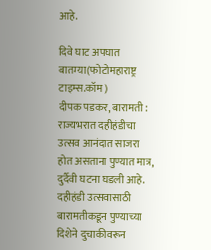आहे.

दिवे घाट अपघात बातम्या(फोटोमहाराष्ट्र टाइम्स.कॉम)
दीपक पडकर, बारामती : राज्यभरात दहीहंडीचा उत्सव आनंदात साजरा होत असताना पुण्यात मात्र, दुर्दैवी घटना घडली आहे. दहीहंडी उत्सवासाठी बारामतीकडून पुण्याच्या दिशेने दुचाकीवरून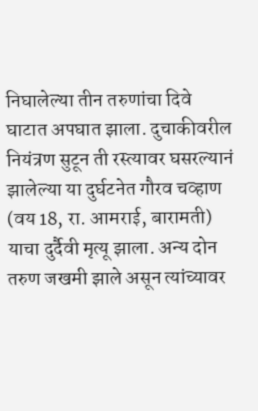निघालेल्या तीन तरुणांचा दिवे घाटात अपघात झाला. दुचाकीवरील नियंत्रण सुटून ती रस्त्यावर घसरल्यानं झालेल्या या दुर्घटनेत गौरव चव्हाण (वय 18, रा. आमराई, बारामती) याचा दुर्दैवी मृत्यू झाला. अन्य दोन तरुण जखमी झाले असून त्यांच्यावर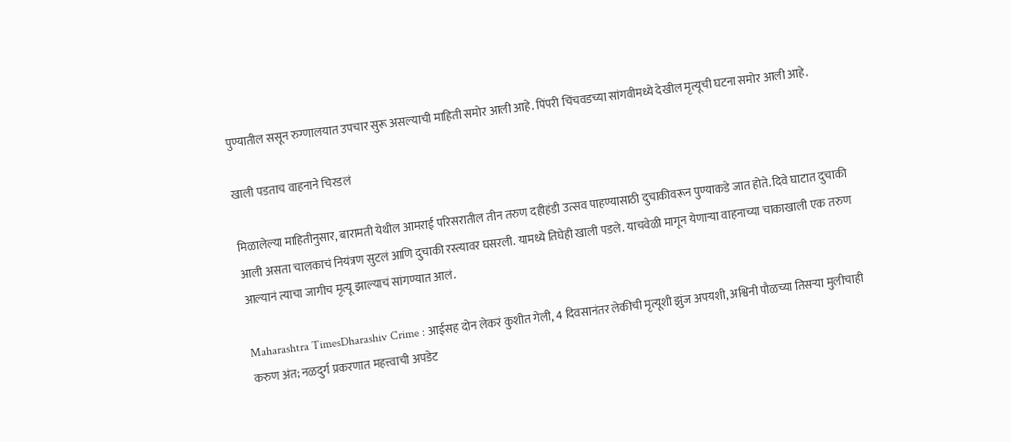पुण्यातील ससून रुग्णालयात उपचार सुरू असल्याची माहिती समोर आली आहे. पिंपरी चिंचवडच्या सांगवीमध्ये देखील मृत्यूची घटना समोर आली आहे.

खाली पडताच वाहनाने चिरडलं

मिळालेल्या माहितीनुसार, बारामती येथील आमराई परिसरातील तीन तरुण दहीहंडी उत्सव पाहण्यासाठी दुचाकीवरून पुण्याकडे जात होते. दिवे घाटात दुचाकी आली असता चालकाचं नियंत्रण सुटलं आणि दुचाकी रस्त्यावर घसरली. यामध्ये तिघेही खाली पडले. याचवेळी मागून येणाऱ्या वाहनाच्या चाकाखाली एक तरुण आल्यानं त्याचा जागीच मृत्यू झाल्याचं सांगण्यात आलं.

Maharashtra TimesDharashiv Crime : आईसह दोन लेकरं कुशीत गेली, 4 दिवसानंतर लेकीची मृत्यूशी झुंज अपयशी, अश्विनी पौळच्या तिसऱ्या मुलीचाही करुण अंत; नळदुर्ग प्रकरणात महत्त्वाची अपडेट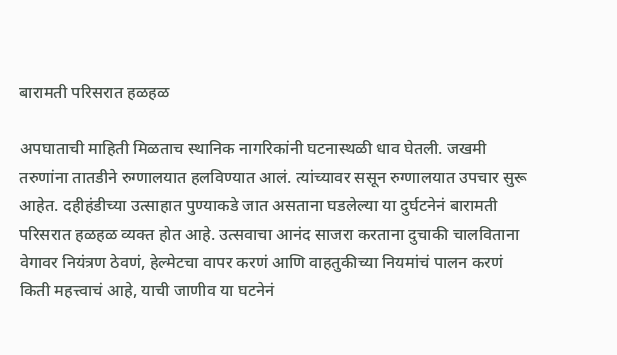बारामती परिसरात हळहळ

अपघाताची माहिती मिळताच स्थानिक नागरिकांनी घटनास्थळी धाव घेतली. जखमी तरुणांना तातडीने रुग्णालयात हलविण्यात आलं. त्यांच्यावर ससून रुग्णालयात उपचार सुरू आहेत. दहीहंडीच्या उत्साहात पुण्याकडे जात असताना घडलेल्या या दुर्घटनेनं बारामती परिसरात हळहळ व्यक्त होत आहे. उत्सवाचा आनंद साजरा करताना दुचाकी चालविताना वेगावर नियंत्रण ठेवणं, हेल्मेटचा वापर करणं आणि वाहतुकीच्या नियमांचं पालन करणं किती महत्त्वाचं आहे, याची जाणीव या घटनेनं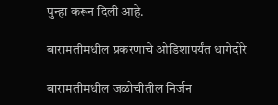पुन्हा करून दिली आहे.

बारामतीमधील प्रकरणाचे ओडिशापर्यंत धागेदोरे

बारामतीमधील जळोचीतील निर्जन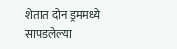शेतात दोन ड्रममध्ये सापडलेल्या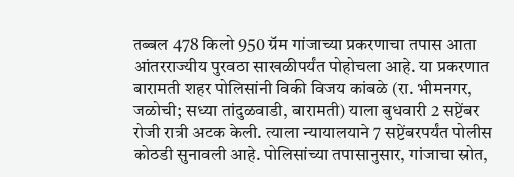तब्बल 478 किलो 950 ग्रॅम गांजाच्या प्रकरणाचा तपास आता आंतरराज्यीय पुरवठा साखळीपर्यंत पोहोचला आहे. या प्रकरणात बारामती शहर पोलिसांनी विकी विजय कांबळे (रा. भीमनगर, जळोची; सध्या तांदुळवाडी, बारामती) याला बुधवारी 2 सप्टेंबर रोजी रात्री अटक केली. त्याला न्यायालयाने 7 सप्टेंबरपर्यंत पोलीस कोठडी सुनावली आहे. पोलिसांच्या तपासानुसार, गांजाचा स्रोत,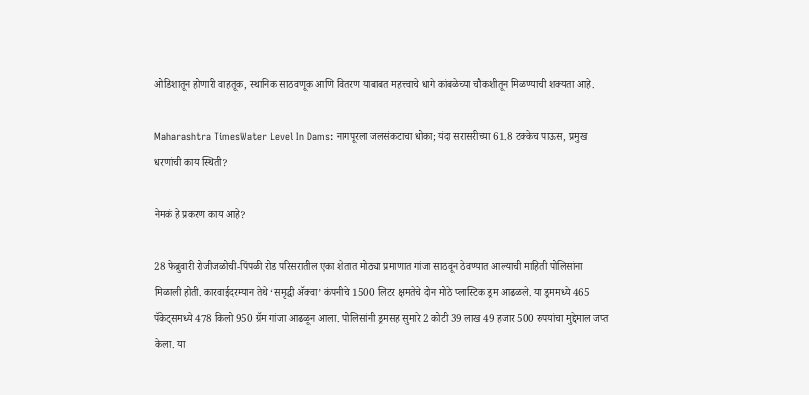ओडिशातून होणारी वाहतूक, स्थानिक साठवणूक आणि वितरण याबाबत महत्त्वाचे धागे कांबळेच्या चौकशीतून मिळण्याची शक्यता आहे.

Maharashtra TimesWater Level In Dams: नागपूरला जलसंकटाचा धोका; यंदा सरासरीच्या 61.8 टक्केच पाऊस, प्रमुख धरणांची काय स्थिती?

नेमकं हे प्रकरण काय आहे?

28 फेब्रुवारी रोजीजळोची-पिंपळी रोड परिसरातील एका शेतात मोठ्या प्रमाणात गांजा साठवून ठेवण्यात आल्याची माहिती पोलिसांना मिळाली होती. कारवाईदरम्यान तेथे ‘समृद्धी ॲक्वा’ कंपनीचे 1500 लिटर क्षमतेचे दोन मोठे प्लास्टिक ड्रम आढळले. या ड्रममध्ये 465 पॅकेट्समध्ये 478 किलो 950 ग्रॅम गांजा आढळून आला. पोलिसांनी ड्रमसह सुमारे 2 कोटी 39 लाख 49 हजार 500 रुपयांचा मुद्देमाल जप्त केला. या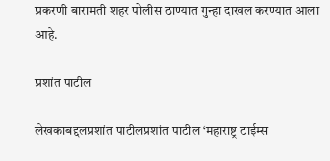प्रकरणी बारामती शहर पोलीस ठाण्यात गुन्हा दाखल करण्यात आला आहे.

प्रशांत पाटील

लेखकाबद्दलप्रशांत पाटीलप्रशांत पाटील ‘महाराष्ट्र टाईम्स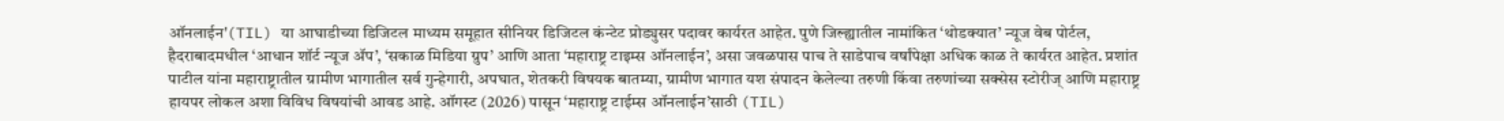ऑनलाईन'(TIL) या आघाडीच्या डिजिटल माध्यम समूहात सीनियर डिजिटल कंन्टेट प्रोड्युसर पदावर कार्यरत आहेत. पुणे जिल्ह्यातील नामांकित ‘थोडक्यात’ न्यूज वेब पोर्टल, हैदराबादमधील ‘आधान शॉर्ट न्यूज ॲप’, ‘सकाळ मिडिया ग्रुप’ आणि आता ‘महाराष्ट्र टाइम्स ऑनलाईन’, असा जवळपास पाच ते साडेपाच वर्षांपेक्षा अधिक काळ ते कार्यरत आहेत. प्रशांत पाटील यांना महाराष्ट्रातील ग्रामीण भागातील सर्व गुन्हेगारी, अपघात, शेतकरी विषयक बातम्या, ग्रामीण भागात यश संपादन केलेल्या तरुणी किंवा तरुणांच्या सक्सेस स्टोरीज् आणि महाराष्ट्र हायपर लोकल अशा विविध विषयांची आवड आहे. ऑगस्ट (2026) पासून ‘महाराष्ट्र टाईम्स ऑनलाईन’साठी (TIL)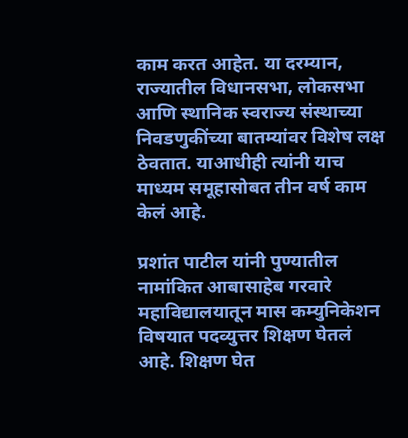काम करत आहेत. या दरम्यान, राज्यातील विधानसभा, लोकसभा आणि स्थानिक स्वराज्य संस्थाच्या निवडणुकींच्या बातम्यांवर विशेष लक्ष ठेवतात. याआधीही त्यांनी याच माध्यम समूहासोबत तीन वर्ष काम केलं आहे.

प्रशांत पाटील यांनी पुण्यातील नामांकित आबासाहेब गरवारे महाविद्यालयातून मास कम्युनिकेशन विषयात पदव्युत्तर शिक्षण घेतलं आहे. शिक्षण घेत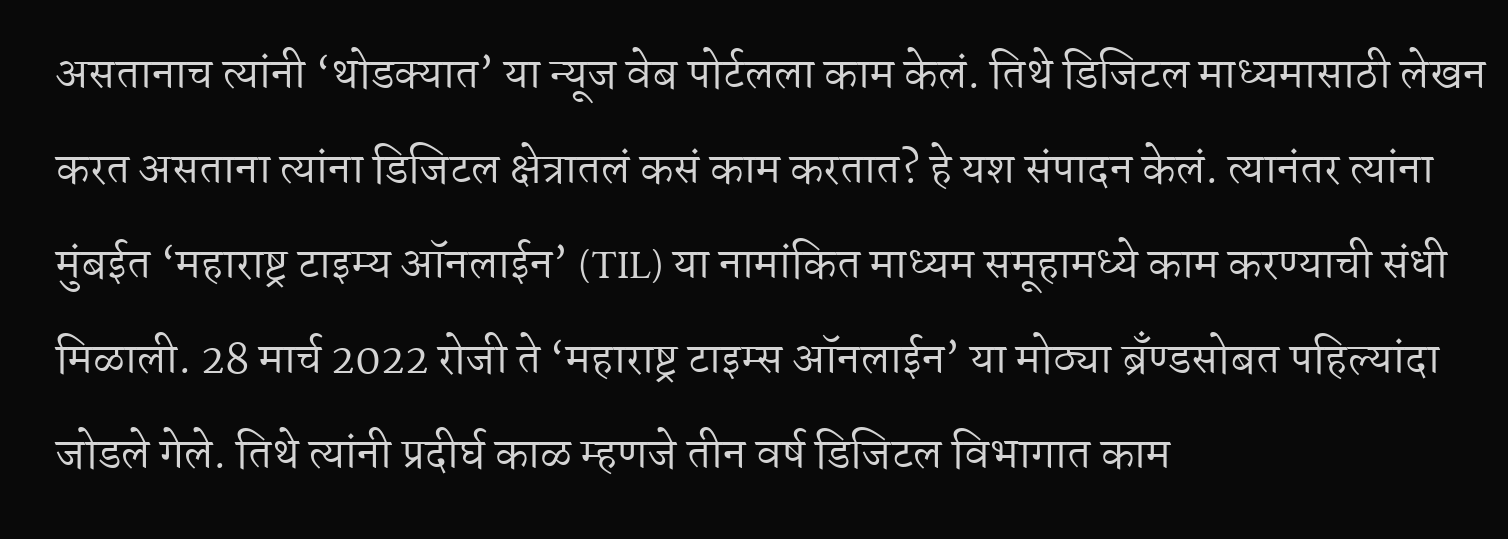असतानाच त्यांनी ‘थोडक्यात’ या न्यूज वेब पोर्टलला काम केलं. तिथे डिजिटल माध्यमासाठी लेखन करत असताना त्यांना डिजिटल क्षेत्रातलं कसं काम करतात? हे यश संपादन केलं. त्यानंतर त्यांना मुंबईत ‘महाराष्ट्र टाइम्य ऑनलाईन’ (TIL) या नामांकित माध्यम समूहामध्ये काम करण्याची संधी मिळाली. 28 मार्च 2022 रोजी ते ‘महाराष्ट्र टाइम्स ऑनलाईन’ या मोठ्या ब्रँण्डसोबत पहिल्यांदा जोडले गेले. तिथे त्यांनी प्रदीर्घ काळ म्हणजे तीन वर्ष डिजिटल विभागात काम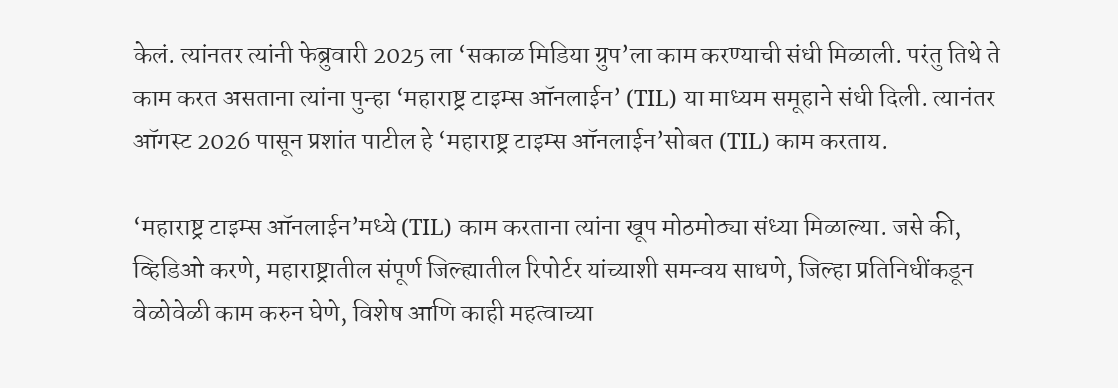केलं. त्यांनतर त्यांनी फेब्रुवारी 2025 ला ‘सकाळ मिडिया ग्रुप’ला काम करण्याची संधी मिळाली. परंतु तिथे ते काम करत असताना त्यांना पुन्हा ‘महाराष्ट्र टाइम्स ऑनलाईन’ (TIL) या माध्यम समूहाने संधी दिली. त्यानंतर ऑगस्ट 2026 पासून प्रशांत पाटील हे ‘महाराष्ट्र टाइम्स ऑनलाईन’सोबत (TIL) काम करताय.

‘महाराष्ट्र टाइम्स ऑनलाईन’मध्ये (TIL) काम करताना त्यांना खूप मोठमोठ्या संध्या मिळाल्या. जसे की, व्हिडिओ करणे, महाराष्ट्रातील संपूर्ण जिल्ह्यातील रिपोर्टर यांच्याशी समन्वय साधणे, जिल्हा प्रतिनिधींकडून वेळोवेळी काम करुन घेणे, विशेष आणि काही महत्वाच्या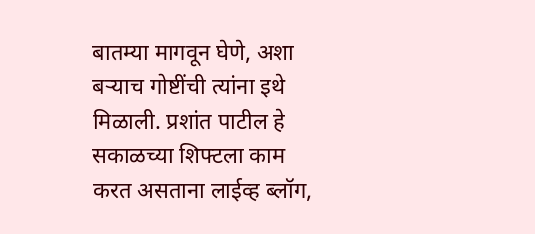बातम्या मागवून घेणे, अशा बऱ्याच गोष्टींची त्यांना इथे मिळाली. प्रशांत पाटील हे सकाळच्या शिफ्टला काम करत असताना लाईव्ह ब्लॉग,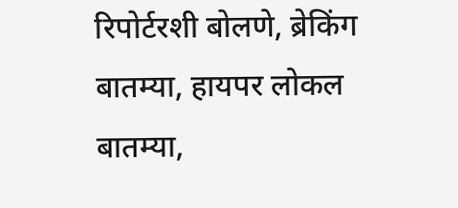रिपोर्टरशी बोलणे, ब्रेकिंग बातम्या, हायपर लोकल बातम्या,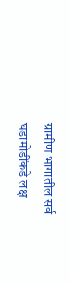ग्रामीण भागातील सर्व घडामोडींकडे लक्ष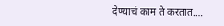देण्याचं काम ते करतात.…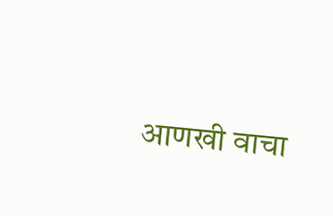आणखी वाचा